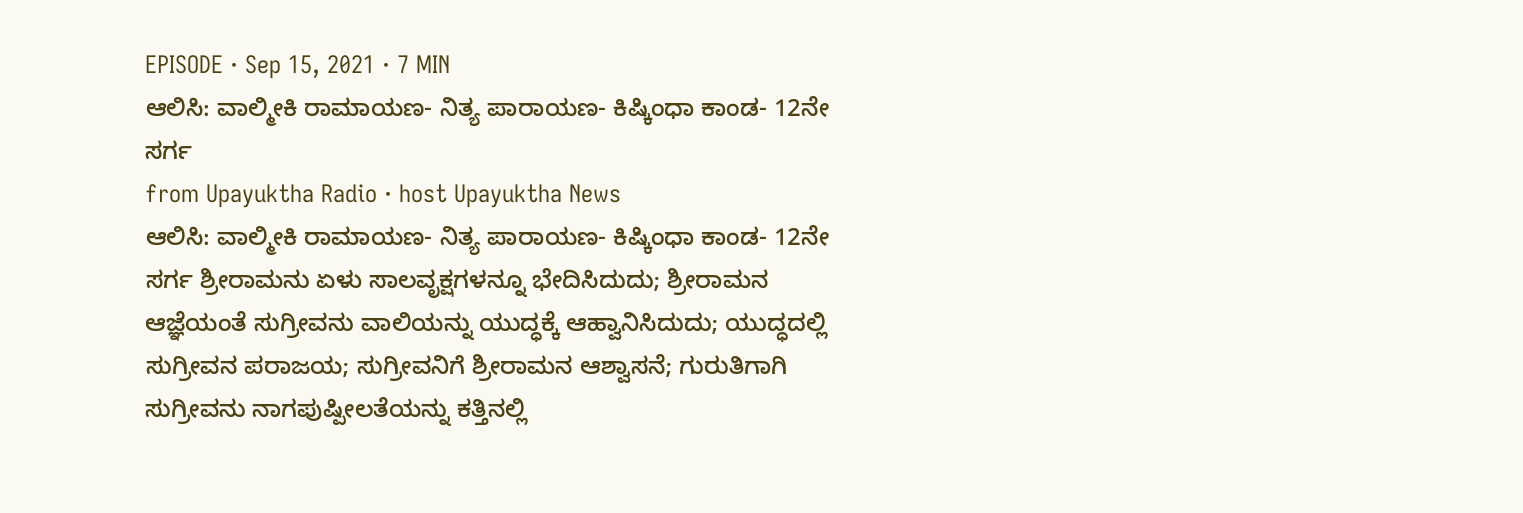EPISODE · Sep 15, 2021 · 7 MIN
ಆಲಿಸಿ: ವಾಲ್ಮೀಕಿ ರಾಮಾಯಣ- ನಿತ್ಯ ಪಾರಾಯಣ- ಕಿಷ್ಕಿಂಧಾ ಕಾಂಡ- 12ನೇ ಸರ್ಗ
from Upayuktha Radio · host Upayuktha News
ಆಲಿಸಿ: ವಾಲ್ಮೀಕಿ ರಾಮಾಯಣ- ನಿತ್ಯ ಪಾರಾಯಣ- ಕಿಷ್ಕಿಂಧಾ ಕಾಂಡ- 12ನೇ ಸರ್ಗ ಶ್ರೀರಾಮನು ಏಳು ಸಾಲವೃಕ್ಷಗಳನ್ನೂ ಭೇದಿಸಿದುದು; ಶ್ರೀರಾಮನ ಆಜ್ಞೆಯಂತೆ ಸುಗ್ರೀವನು ವಾಲಿಯನ್ನು ಯುದ್ಧಕ್ಕೆ ಆಹ್ವಾನಿಸಿದುದು; ಯುದ್ಧದಲ್ಲಿ ಸುಗ್ರೀವನ ಪರಾಜಯ; ಸುಗ್ರೀವನಿಗೆ ಶ್ರೀರಾಮನ ಆಶ್ವಾಸನೆ; ಗುರುತಿಗಾಗಿ ಸುಗ್ರೀವನು ನಾಗಪುಷ್ಪೀಲತೆಯನ್ನು ಕತ್ತಿನಲ್ಲಿ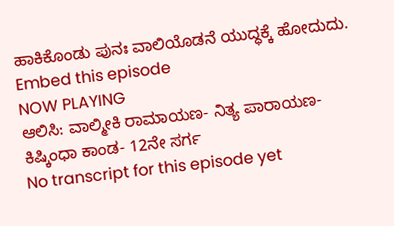ಹಾಕಿಕೊಂಡು ಪುನಃ ವಾಲಿಯೊಡನೆ ಯುದ್ಧಕ್ಕೆ ಹೋದುದು.
Embed this episode
NOW PLAYING
ಆಲಿಸಿ: ವಾಲ್ಮೀಕಿ ರಾಮಾಯಣ- ನಿತ್ಯ ಪಾರಾಯಣ- ಕಿಷ್ಕಿಂಧಾ ಕಾಂಡ- 12ನೇ ಸರ್ಗ
No transcript for this episode yet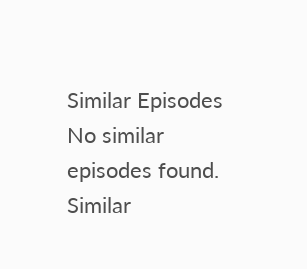Similar Episodes
No similar episodes found.
Similar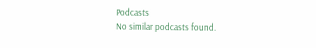Podcasts
No similar podcasts found.